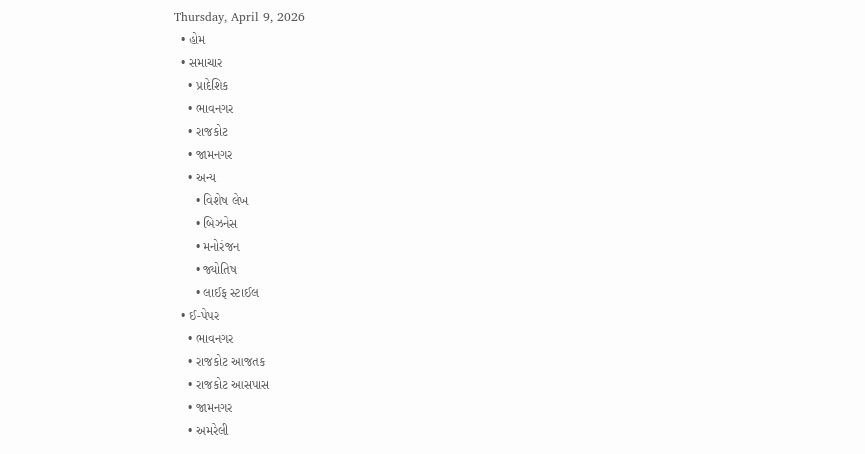Thursday, April 9, 2026
  • હોમ
  • સમાચાર
    • પ્રાદેશિક
    • ભાવનગર
    • રાજકોટ
    • જામનગર
    • અન્ય
      • વિશેષ લેખ
      • બિઝનેસ
      • મનોરંજન
      • જ્યોતિષ
      • લાઈફ સ્ટાઈલ
  • ઈ-પેપર
    • ભાવનગર
    • રાજકોટ આજતક
    • રાજકોટ આસપાસ
    • જામનગર
    • અમરેલી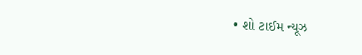• શો ટાઈમ ન્યૂઝ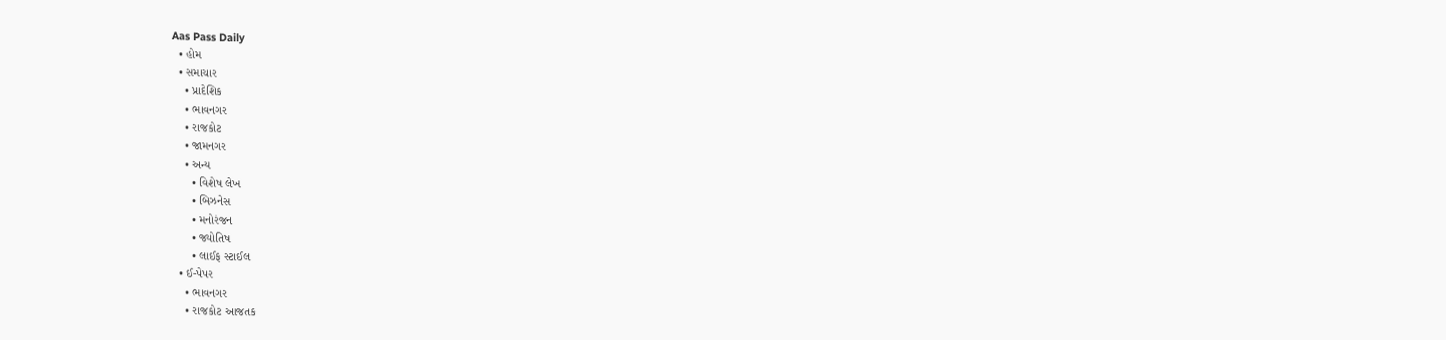Aas Pass Daily
  • હોમ
  • સમાચાર
    • પ્રાદેશિક
    • ભાવનગર
    • રાજકોટ
    • જામનગર
    • અન્ય
      • વિશેષ લેખ
      • બિઝનેસ
      • મનોરંજન
      • જ્યોતિષ
      • લાઈફ સ્ટાઈલ
  • ઈ-પેપર
    • ભાવનગર
    • રાજકોટ આજતક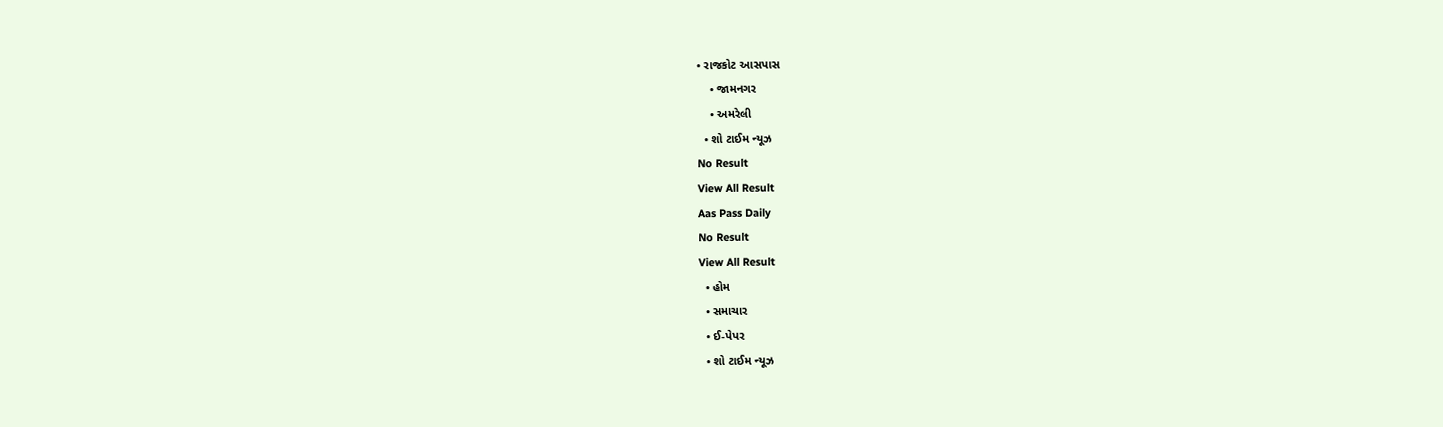• રાજકોટ આસપાસ
    • જામનગર
    • અમરેલી
  • શો ટાઈમ ન્યૂઝ
No Result
View All Result
Aas Pass Daily
No Result
View All Result
  • હોમ
  • સમાચાર
  • ઈ-પેપર
  • શો ટાઈમ ન્યૂઝ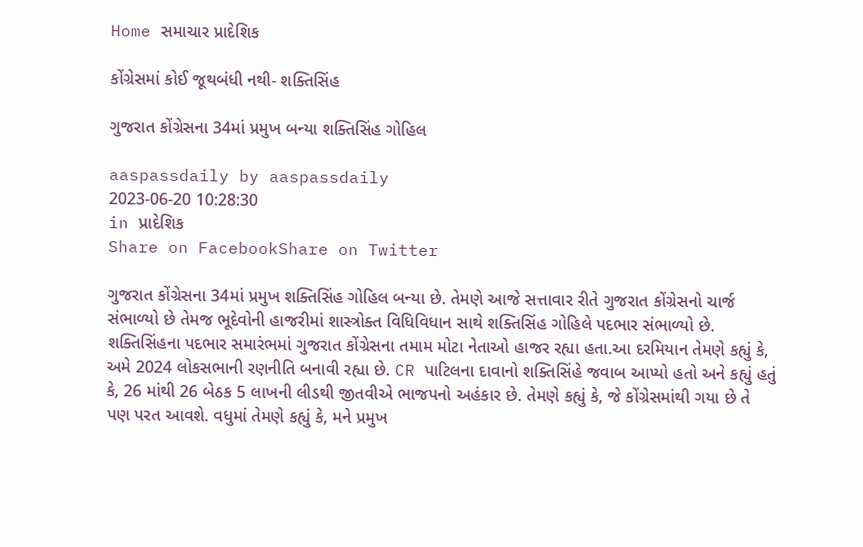Home સમાચાર પ્રાદેશિક

કોંગ્રેસમાં કોઈ જૂથબંધી નથી- શક્તિસિંહ

ગુજરાત કોંગ્રેસના 34માં પ્રમુખ બન્યા શક્તિસિંહ ગોહિલ

aaspassdaily by aaspassdaily
2023-06-20 10:28:30
in પ્રાદેશિક
Share on FacebookShare on Twitter

ગુજરાત કોંગ્રેસના 34માં પ્રમુખ શક્તિસિંહ ગોહિલ બન્યા છે. તેમણે આજે સત્તાવાર રીતે ગુજરાત કોંગ્રેસનો ચાર્જ સંભાળ્યો છે તેમજ ભૂદેવોની હાજરીમાં શાસ્ત્રોક્ત વિધિવિધાન સાથે શક્તિસિંહ ગોહિલે પદભાર સંભાળ્યો છે. શક્તિસિંહના પદભાર સમારંભમાં ગુજરાત કોંગ્રેસના તમામ મોટા નેતાઓ હાજર રહ્યા હતા.આ દરમિયાન તેમણે કહ્યું કે, અમે 2024 લોકસભાની રણનીતિ બનાવી રહ્યા છે. CR પાટિલના દાવાનો શક્તિસિંહે જવાબ આપ્યો હતો અને કહ્યું હતું કે, 26 માંથી 26 બેઠક 5 લાખની લીડથી જીતવીએ ભાજપનો અહંકાર છે. તેમણે કહ્યું કે, જે કોંગ્રેસમાંથી ગયા છે તે પણ પરત આવશે. વધુમાં તેમણે કહ્યું કે, મને પ્રમુખ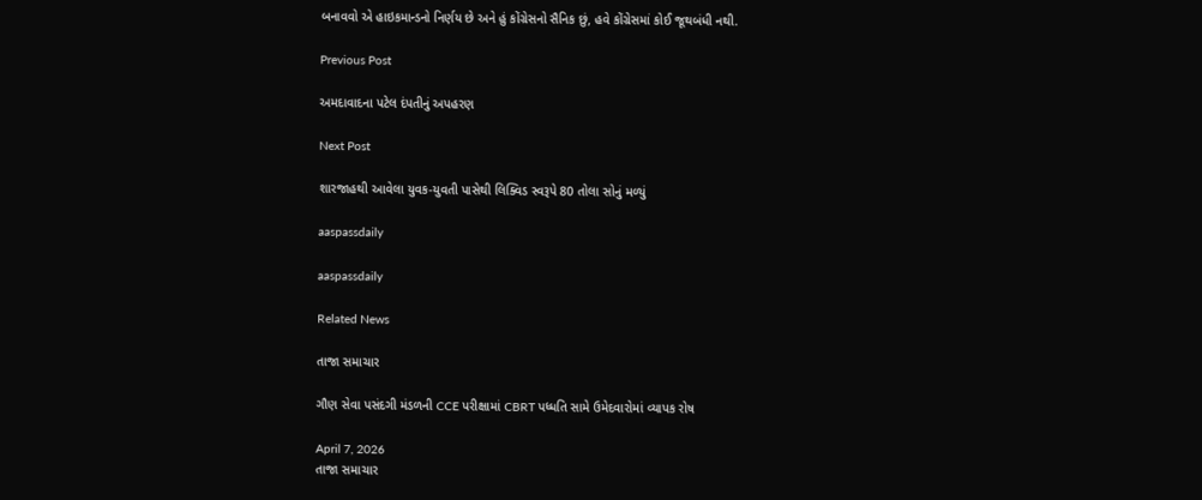બનાવવો એ હાઇકમાન્ડનો નિર્ણય છે અને હું કોંગ્રેસનો સૈનિક છું, હવે કોંગ્રેસમાં કોઈ જૂથબંધી નથી.

Previous Post

અમદાવાદના પટેલ દંપતીનું અપહરણ

Next Post

શારજાહથી આવેલા યુવક-યુવતી પાસેથી લિક્વિડ સ્વરૂપે 80 તોલા સોનું મળ્યું

aaspassdaily

aaspassdaily

Related News

તાજા સમાચાર

ગૌણ સેવા પસંદગી મંડળની CCE પરીક્ષામાં CBRT પધ્ધતિ સામે ઉમેદવારોમાં વ્યાપક રોષ

April 7, 2026
તાજા સમાચાર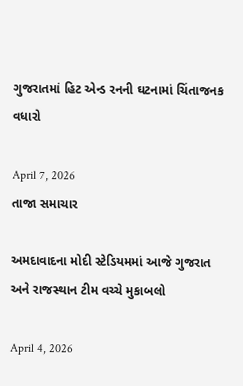ગુજરાતમાં હિટ એન્ડ રનની ઘટનામાં ચિંતાજનક વધારો

April 7, 2026
તાજા સમાચાર

અમદાવાદના મોદી સ્ટેડિયમમાં આજે ગુજરાત અને રાજસ્થાન ટીમ વચ્ચે મુકાબલો

April 4, 2026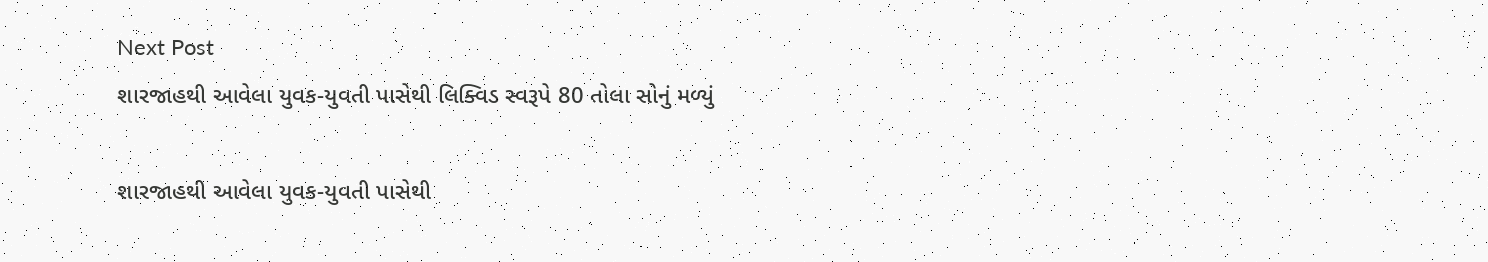Next Post
શારજાહથી આવેલા યુવક-યુવતી પાસેથી લિક્વિડ સ્વરૂપે 80 તોલા સોનું મળ્યું

શારજાહથી આવેલા યુવક-યુવતી પાસેથી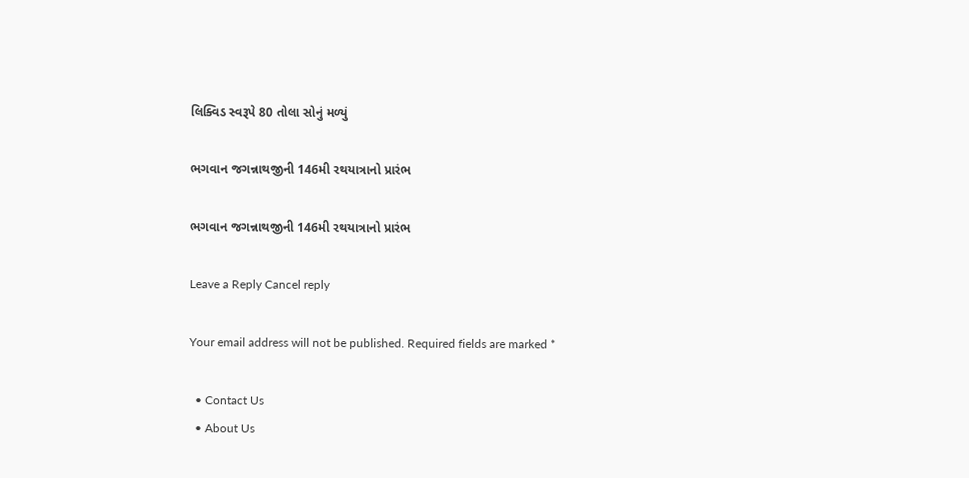લિક્વિડ સ્વરૂપે 80 તોલા સોનું મળ્યું

ભગવાન જગન્નાથજીની 146મી રથયાત્રાનો પ્રારંભ

ભગવાન જગન્નાથજીની 146મી રથયાત્રાનો પ્રારંભ

Leave a Reply Cancel reply

Your email address will not be published. Required fields are marked *

  • Contact Us
  • About Us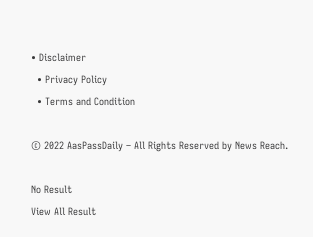• Disclaimer
  • Privacy Policy
  • Terms and Condition

© 2022 AasPassDaily – All Rights Reserved by News Reach.

No Result
View All Result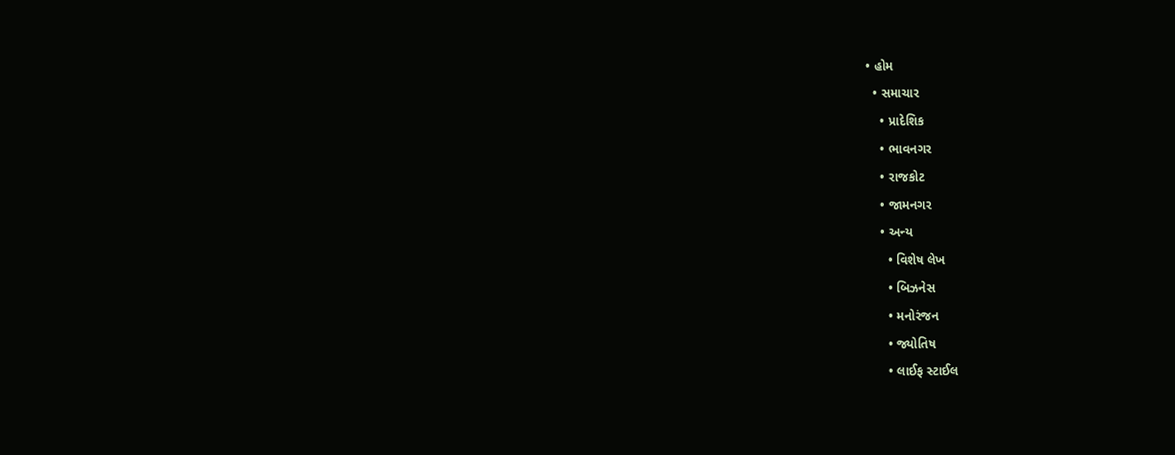• હોમ
  • સમાચાર
    • પ્રાદેશિક
    • ભાવનગર
    • રાજકોટ
    • જામનગર
    • અન્ય
      • વિશેષ લેખ
      • બિઝનેસ
      • મનોરંજન
      • જ્યોતિષ
      • લાઈફ સ્ટાઈલ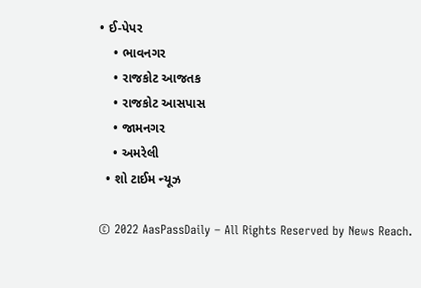• ઈ-પેપર
    • ભાવનગર
    • રાજકોટ આજતક
    • રાજકોટ આસપાસ
    • જામનગર
    • અમરેલી
  • શો ટાઈમ ન્યૂઝ

© 2022 AasPassDaily – All Rights Reserved by News Reach.